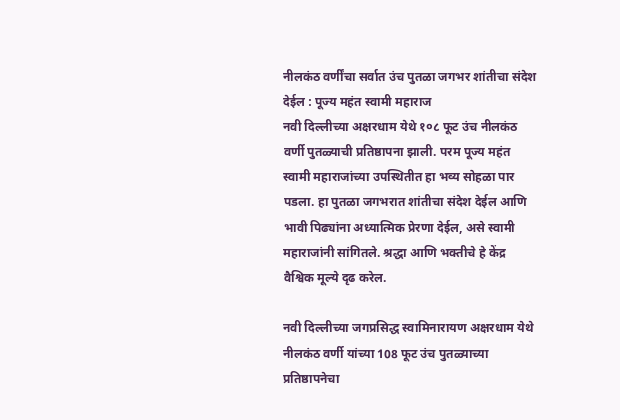नीलकंठ वर्णींचा सर्वात उंच पुतळा जगभर शांतीचा संदेश देईल : पूज्य महंत स्वामी महाराज
नवी दिल्लीच्या अक्षरधाम येथे १०८ फूट उंच नीलकंठ वर्णी पुतळ्याची प्रतिष्ठापना झाली. परम पूज्य महंत स्वामी महाराजांच्या उपस्थितीत हा भव्य सोहळा पार पडला. हा पुतळा जगभरात शांतीचा संदेश देईल आणि भावी पिढ्यांना अध्यात्मिक प्रेरणा देईल, असे स्वामी महाराजांनी सांगितले. श्रद्धा आणि भक्तीचे हे केंद्र वैश्विक मूल्ये दृढ करेल.

नवी दिल्लीच्या जगप्रसिद्ध स्वामिनारायण अक्षरधाम येथे नीलकंठ वर्णी यांच्या 108 फूट उंच पुतळ्याच्या प्रतिष्ठापनेचा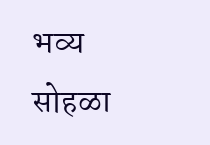भव्य सोहळा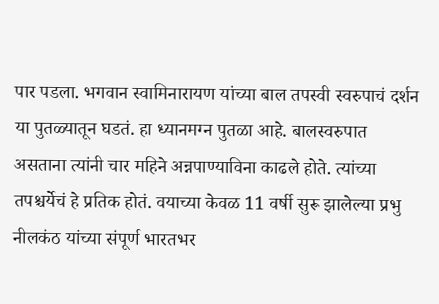पार पडला. भगवान स्वामिनारायण यांच्या बाल तपस्वी स्वरुपाचं दर्शन या पुतळ्यातून घडतं. हा ध्यानमग्न पुतळा आहे. बालस्वरुपात असताना त्यांनी चार महिने अन्नपाण्याविना काढले होते. त्यांच्या तपश्चर्येचं हे प्रतिक होतं. वयाच्या केवळ 11 वर्षी सुरू झालेल्या प्रभु नीलकंठ यांच्या संपूर्ण भारतभर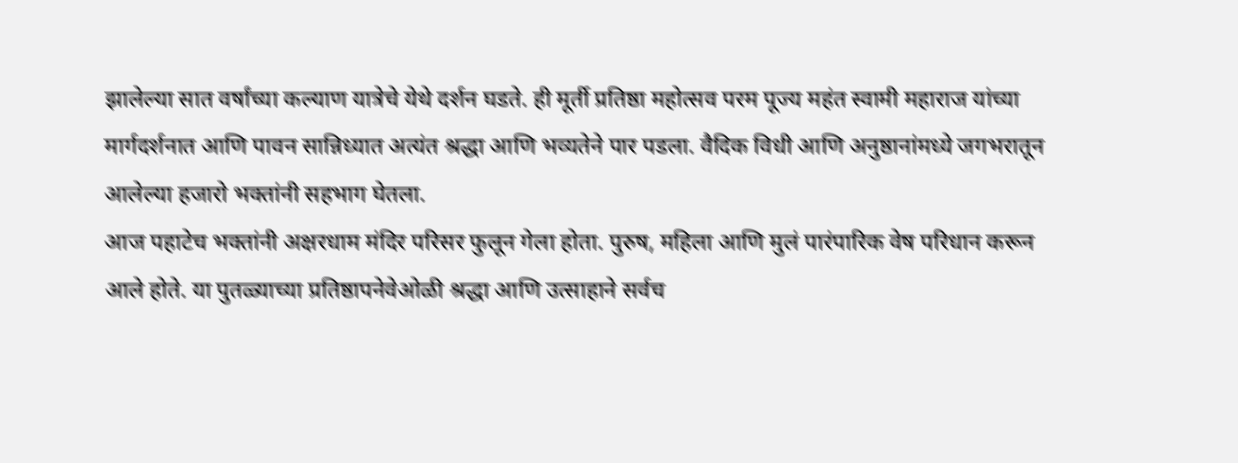झालेल्या सात वर्षांच्या कल्याण यात्रेचे येथे दर्शन घडते. ही मूर्ती प्रतिष्ठा महोत्सव परम पूज्य महंत स्वामी महाराज यांच्या मार्गदर्शनात आणि पावन सान्निध्यात अत्यंत श्रद्धा आणि भव्यतेने पार पडला. वैदिक विधी आणि अनुष्ठानांमध्ये जगभरातून आलेल्या हजारो भक्तांनी सहभाग घेतला.
आज पहाटेच भक्तांनी अक्षरधाम मंदिर परिसर फुलून गेला होता. पुरुष, महिला आणि मुलं पारंपारिक वेष परिधान करून आले होते. या पुतळ्याच्या प्रतिष्ठापनेवेओळी श्रद्धा आणि उत्साहाने सर्वच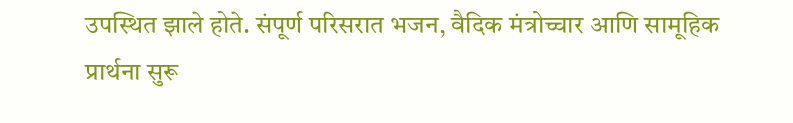उपस्थित झाले होते. संपूर्ण परिसरात भजन, वैदिक मंत्रोच्चार आणि सामूहिक प्रार्थना सुरू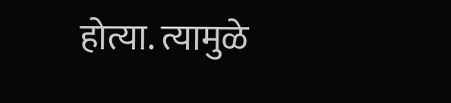होत्या. त्यामुळे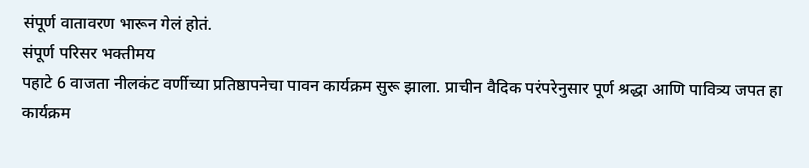संपूर्ण वातावरण भारून गेलं होतं.
संपूर्ण परिसर भक्तीमय
पहाटे 6 वाजता नीलकंट वर्णीच्या प्रतिष्ठापनेचा पावन कार्यक्रम सुरू झाला. प्राचीन वैदिक परंपरेनुसार पूर्ण श्रद्धा आणि पावित्र्य जपत हा कार्यक्रम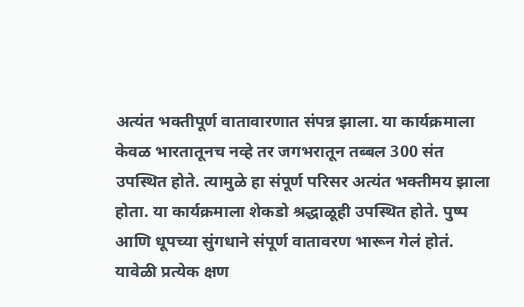अत्यंत भक्तीपूर्ण वातावारणात संपन्न झाला. या कार्यक्रमाला केवळ भारतातूनच नव्हे तर जगभरातून तब्बल 300 संत उपस्थित होते. त्यामुळे हा संपूर्ण परिसर अत्यंत भक्तीमय झाला होता. या कार्यक्रमाला शेकडो श्रद्धाळूही उपस्थित होते. पुष्प आणि धूपच्या सुंगधाने संपूर्ण वातावरण भारून गेलं होतं. यावेळी प्रत्येक क्षण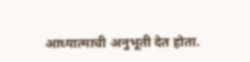आध्यात्माची अनुभूती देत होता.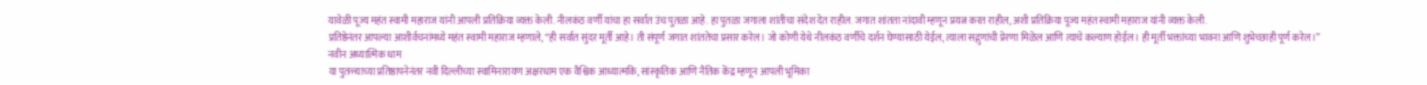यावेळी पूज्य महंत स्वामी महाराज यांनी आपली प्रतिक्रिया व्यक्त केली. नीलकंठ वर्णी यांचा हा सर्वात उंच पुतळा आहे. हा पुतळा जगाला शांतीचा संदेश देत राहील. जगात शांतता नांदावी म्हणून प्रयत्न करत राहील, अशी प्रतिक्रिया पूज्य महंत स्वामी महाराज यांनी व्यक्त केली.
प्रतिष्ठेनंतर आपल्या आशीर्वचनांमध्ये महंत स्वामी महाराज म्हणाले, “ही सर्वात सुंदर मूर्ती आहे। ती संपूर्ण जगात शांततेचा प्रसार करेल। जो कोणी येथे नीलकंठ वर्णीचे दर्शन घेण्यासाठी येईल, त्याला सद्गुणांची प्रेरणा मिळेल आणि त्याचे कल्याण होईल। ही मूर्ती भक्तांच्या भावना आणि शुभेच्छाही पूर्ण करेल।”
नवीन अध्यात्मिक धाम
या पुतळ्याच्या प्रतिष्ठापनेनंतर नवी दिल्लीच्या स्वामिनारायण अक्षरधाम एक वैश्विक आध्यात्मकि, सांस्कृतिक आणि नैतिक केंद्र म्हणून आपली भूमिका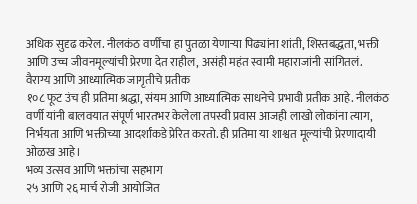अधिक सुदृढ करेल. नीलकंठ वर्णींचा हा पुतळा येणाऱ्या पिढ्यांना शांती, शिस्तबद्धता, भक्ती आणि उच्च जीवनमूल्यांची प्रेरणा देत राहील, असंही महंत स्वामी महाराजांनी सांगितलं.
वैराग्य आणि आध्यात्मिक जागृतीचे प्रतीक
१०८ फूट उंच ही प्रतिमा श्रद्धा, संयम आणि आध्यात्मिक साधनेचे प्रभावी प्रतीक आहे. नीलकंठ वर्णी यांनी बालवयात संपूर्ण भारतभर केलेला तपस्वी प्रवास आजही लाखो लोकांना त्याग, निर्भयता आणि भक्तीच्या आदर्शांकडे प्रेरित करतो. ही प्रतिमा या शाश्वत मूल्यांची प्रेरणादायी ओळख आहे।
भव्य उत्सव आणि भक्तांचा सहभाग
२५ आणि २६ मार्च रोजी आयोजित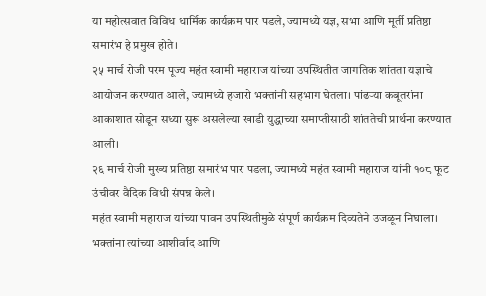या महोत्सवात विविध धार्मिक कार्यक्रम पार पडले, ज्यामध्ये यज्ञ, सभा आणि मूर्ती प्रतिष्ठा समारंभ हे प्रमुख होते।
२५ मार्च रोजी परम पूज्य महंत स्वामी महाराज यांच्या उपस्थितीत जागतिक शांतता यज्ञाचे आयोजन करण्यात आले, ज्यामध्ये हजारो भक्तांनी सहभाग घेतला। पांढऱ्या कबूतरांना आकाशात सोडून सध्या सुरू असलेल्या खाडी युद्धाच्या समाप्तीसाठी शांततेची प्रार्थना करण्यात आली।
२६ मार्च रोजी मुख्य प्रतिष्ठा समारंभ पार पडला, ज्यामध्ये महंत स्वामी महाराज यांनी १०८ फूट उंचीवर वैदिक विधी संपन्न केले।
महंत स्वामी महाराज यांच्या पावन उपस्थितीमुळे संपूर्ण कार्यक्रम दिव्यतेने उजळून निघाला। भक्तांना त्यांच्या आशीर्वाद आणि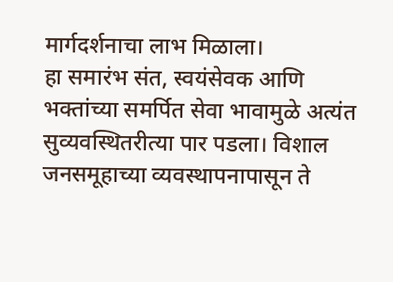मार्गदर्शनाचा लाभ मिळाला।
हा समारंभ संत, स्वयंसेवक आणि भक्तांच्या समर्पित सेवा भावामुळे अत्यंत सुव्यवस्थितरीत्या पार पडला। विशाल जनसमूहाच्या व्यवस्थापनापासून ते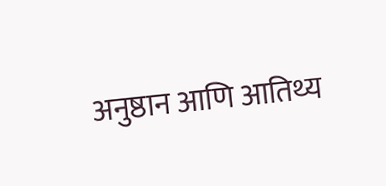अनुष्ठान आणि आतिथ्य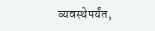व्यवस्थेपर्यंत,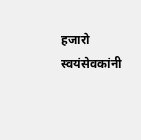हजारो स्वयंसेवकांनी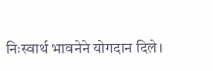निःस्वार्थ भावनेने योगदान दिले।